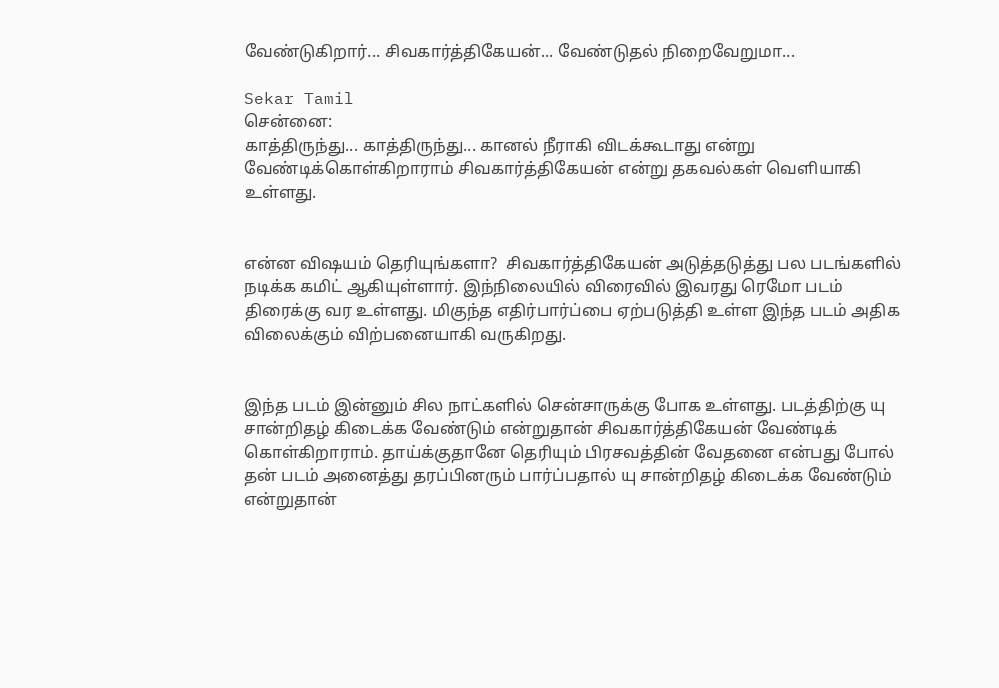வேண்டுகிறார்... சிவகார்த்திகேயன்... வேண்டுதல் நிறைவேறுமா...

Sekar Tamil
சென்னை:
காத்திருந்து... காத்திருந்து... கானல் நீராகி விடக்கூடாது என்று வேண்டிக்கொள்கிறாராம் சிவகார்த்திகேயன் என்று தகவல்கள் வெளியாகி உள்ளது.


என்ன விஷயம் தெரியுங்களா?  சிவகார்த்திகேயன் அடுத்தடுத்து பல படங்களில் நடிக்க கமிட் ஆகியுள்ளார். இந்நிலையில் விரைவில் இவரது ரெமோ படம் திரைக்கு வர உள்ளது. மிகுந்த எதிர்பார்ப்பை ஏற்படுத்தி உள்ள இந்த படம் அதிக விலைக்கும் விற்பனையாகி வருகிறது.


இந்த படம் இன்னும் சில நாட்களில் சென்சாருக்கு போக உள்ளது. படத்திற்கு யு சான்றிதழ் கிடைக்க வேண்டும் என்றுதான் சிவகார்த்திகேயன் வேண்டிக் கொள்கிறாராம். தாய்க்குதானே தெரியும் பிரசவத்தின் வேதனை என்பது போல் தன் படம் அனைத்து தரப்பினரும் பார்ப்பதால் யு சான்றிதழ் கிடைக்க வேண்டும் என்றுதான்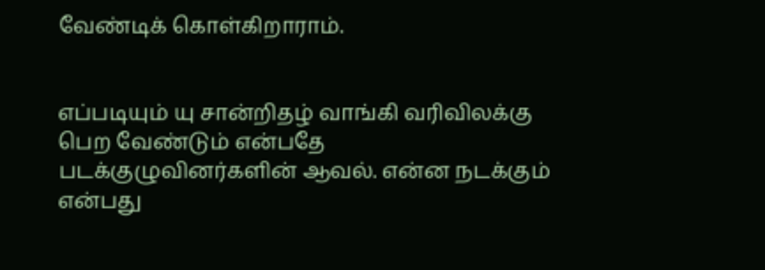வேண்டிக் கொள்கிறாராம்.


எப்படியும் யு சான்றிதழ் வாங்கி வரிவிலக்கு பெற வேண்டும் என்பதே படக்குழுவினர்களின் ஆவல். என்ன நடக்கும் என்பது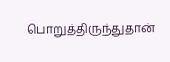பொறுத்திருந்துதான்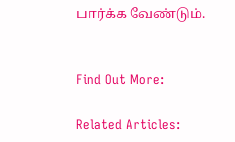பார்க்க வேண்டும்.


Find Out More:

Related Articles: